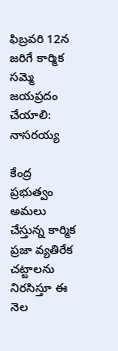ఫిబ్రవరి 12న జరిగే కార్మిక సమ్మె జయప్రదం చేయాలి: నాసరయ్య

కేంద్ర ప్రభుత్వం అమలు చేస్తున్న కార్మిక ప్రజా వ్యతిరేక చట్టాలను నిరసిస్తూ ఈ నెల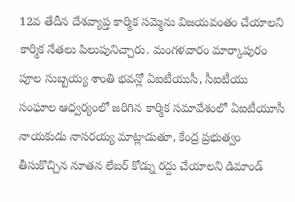12వ తేదీన దేశవ్యాప్త కార్మిక సమ్మెను విజయవంతం చేయాలని కార్మిక నేతలు పిలుపునిచ్చారు. మంగళవారం మార్కాపురం పూల సుబ్బయ్య శాంతి భవన్లో ఏఐటీయుసీ, సీఐటీయు సంఘాల ఆధ్వర్యంలో జరిగిన కార్మిక సమావేశంలో ఏఐటీయూసీ నాయకుడు నాసరయ్య మాట్లాడుతూ, కేంద్ర ప్రభుత్వం తీసుకొచ్చిన నూతన లేబర్ కోడ్ను రద్దు చేయాలని డిమాండ్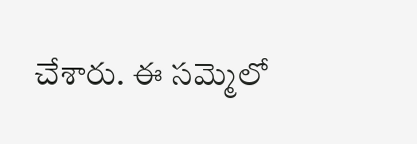చేశారు. ఈ సమ్మెలో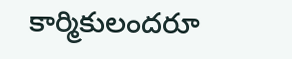కార్మికులందరూ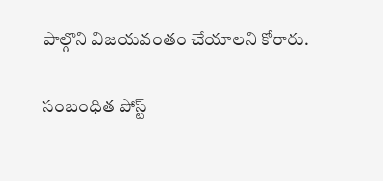పాల్గొని విజయవంతం చేయాలని కోరారు.

సంబంధిత పోస్ట్